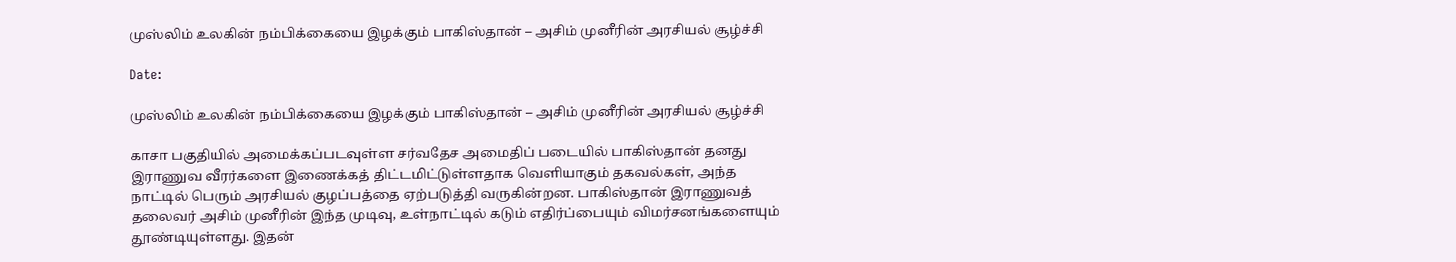முஸ்லிம் உலகின் நம்பிக்கையை இழக்கும் பாகிஸ்தான் – அசிம் முனீரின் அரசியல் சூழ்ச்சி

Date:

முஸ்லிம் உலகின் நம்பிக்கையை இழக்கும் பாகிஸ்தான் – அசிம் முனீரின் அரசியல் சூழ்ச்சி

காசா பகுதியில் அமைக்கப்படவுள்ள சர்வதேச அமைதிப் படையில் பாகிஸ்தான் தனது இராணுவ வீரர்களை இணைக்கத் திட்டமிட்டுள்ளதாக வெளியாகும் தகவல்கள், அந்த நாட்டில் பெரும் அரசியல் குழப்பத்தை ஏற்படுத்தி வருகின்றன. பாகிஸ்தான் இராணுவத் தலைவர் அசிம் முனீரின் இந்த முடிவு, உள்நாட்டில் கடும் எதிர்ப்பையும் விமர்சனங்களையும் தூண்டியுள்ளது. இதன்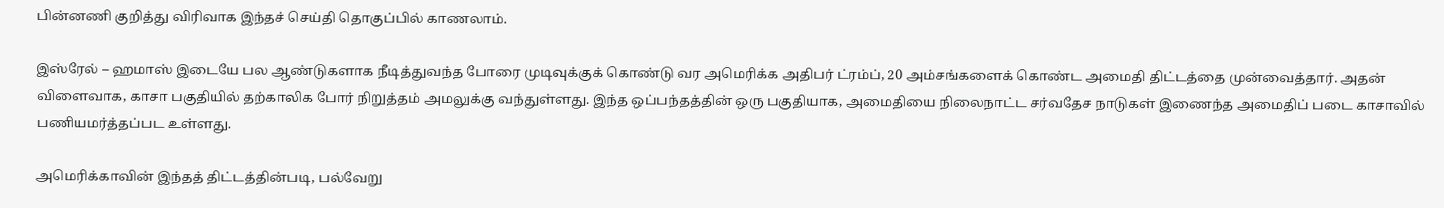பின்னணி குறித்து விரிவாக இந்தச் செய்தி தொகுப்பில் காணலாம்.

இஸ்ரேல் – ஹமாஸ் இடையே பல ஆண்டுகளாக நீடித்துவந்த போரை முடிவுக்குக் கொண்டு வர அமெரிக்க அதிபர் ட்ரம்ப், 20 அம்சங்களைக் கொண்ட அமைதி திட்டத்தை முன்வைத்தார். அதன் விளைவாக, காசா பகுதியில் தற்காலிக போர் நிறுத்தம் அமலுக்கு வந்துள்ளது. இந்த ஒப்பந்தத்தின் ஒரு பகுதியாக, அமைதியை நிலைநாட்ட சர்வதேச நாடுகள் இணைந்த அமைதிப் படை காசாவில் பணியமர்த்தப்பட உள்ளது.

அமெரிக்காவின் இந்தத் திட்டத்தின்படி, பல்வேறு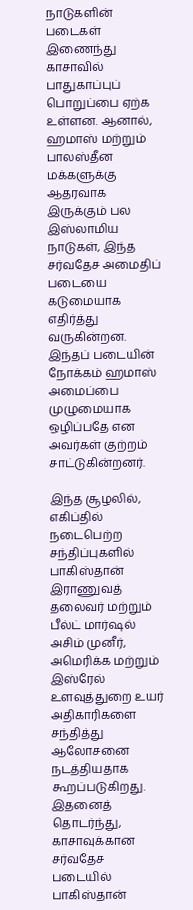நாடுகளின் படைகள் இணைந்து காசாவில் பாதுகாப்புப் பொறுப்பை ஏற்க உள்ளன. ஆனால், ஹமாஸ் மற்றும் பாலஸ்தீன மக்களுக்கு ஆதரவாக இருக்கும் பல இஸ்லாமிய நாடுகள், இந்த சர்வதேச அமைதிப் படையை கடுமையாக எதிர்த்து வருகின்றன. இந்தப் படையின் நோக்கம் ஹமாஸ் அமைப்பை முழுமையாக ஒழிப்பதே என அவர்கள் குற்றம் சாட்டுகின்றனர்.

இந்த சூழலில், எகிப்தில் நடைபெற்ற சந்திப்புகளில் பாகிஸ்தான் இராணுவத் தலைவர் மற்றும் பீல்ட் மார்ஷல் அசிம் முனீர், அமெரிக்க மற்றும் இஸ்ரேல் உளவுத்துறை உயர் அதிகாரிகளை சந்தித்து ஆலோசனை நடத்தியதாக கூறப்படுகிறது. இதனைத் தொடர்ந்து, காசாவுக்கான சர்வதேச படையில் பாகிஸ்தான்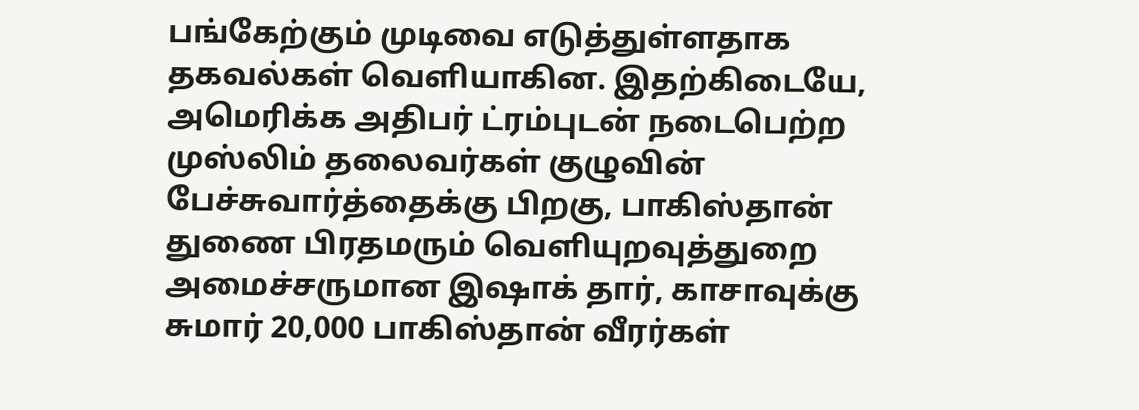பங்கேற்கும் முடிவை எடுத்துள்ளதாக தகவல்கள் வெளியாகின. இதற்கிடையே, அமெரிக்க அதிபர் ட்ரம்புடன் நடைபெற்ற முஸ்லிம் தலைவர்கள் குழுவின் பேச்சுவார்த்தைக்கு பிறகு, பாகிஸ்தான் துணை பிரதமரும் வெளியுறவுத்துறை அமைச்சருமான இஷாக் தார், காசாவுக்கு சுமார் 20,000 பாகிஸ்தான் வீரர்கள்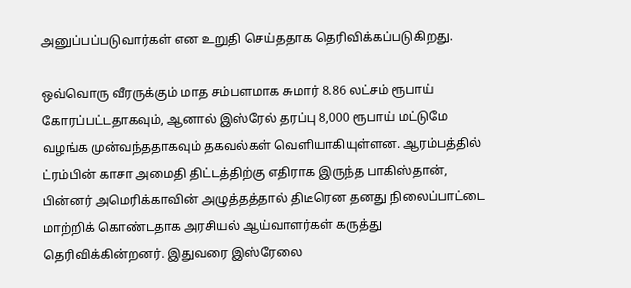அனுப்பப்படுவார்கள் என உறுதி செய்ததாக தெரிவிக்கப்படுகிறது.

ஒவ்வொரு வீரருக்கும் மாத சம்பளமாக சுமார் 8.86 லட்சம் ரூபாய் கோரப்பட்டதாகவும், ஆனால் இஸ்ரேல் தரப்பு 8,000 ரூபாய் மட்டுமே வழங்க முன்வந்ததாகவும் தகவல்கள் வெளியாகியுள்ளன. ஆரம்பத்தில் ட்ரம்பின் காசா அமைதி திட்டத்திற்கு எதிராக இருந்த பாகிஸ்தான், பின்னர் அமெரிக்காவின் அழுத்தத்தால் திடீரென தனது நிலைப்பாட்டை மாற்றிக் கொண்டதாக அரசியல் ஆய்வாளர்கள் கருத்து தெரிவிக்கின்றனர். இதுவரை இஸ்ரேலை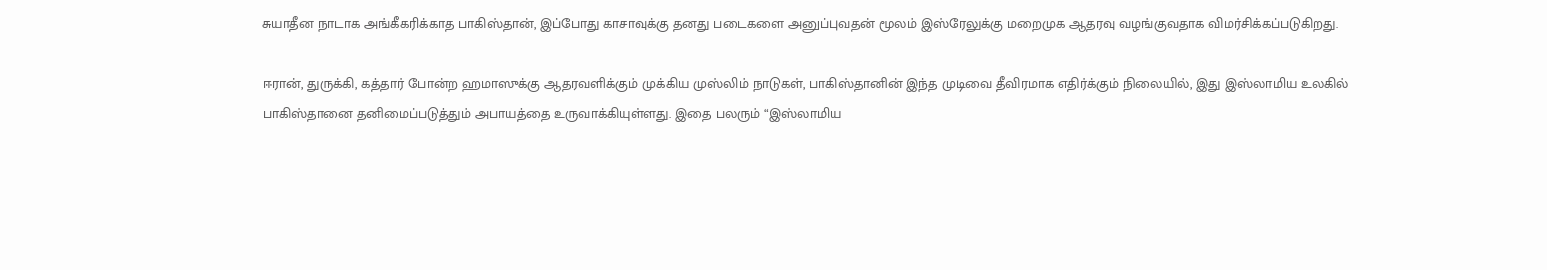சுயாதீன நாடாக அங்கீகரிக்காத பாகிஸ்தான், இப்போது காசாவுக்கு தனது படைகளை அனுப்புவதன் மூலம் இஸ்ரேலுக்கு மறைமுக ஆதரவு வழங்குவதாக விமர்சிக்கப்படுகிறது.

ஈரான், துருக்கி, கத்தார் போன்ற ஹமாஸுக்கு ஆதரவளிக்கும் முக்கிய முஸ்லிம் நாடுகள், பாகிஸ்தானின் இந்த முடிவை தீவிரமாக எதிர்க்கும் நிலையில், இது இஸ்லாமிய உலகில் பாகிஸ்தானை தனிமைப்படுத்தும் அபாயத்தை உருவாக்கியுள்ளது. இதை பலரும் “இஸ்லாமிய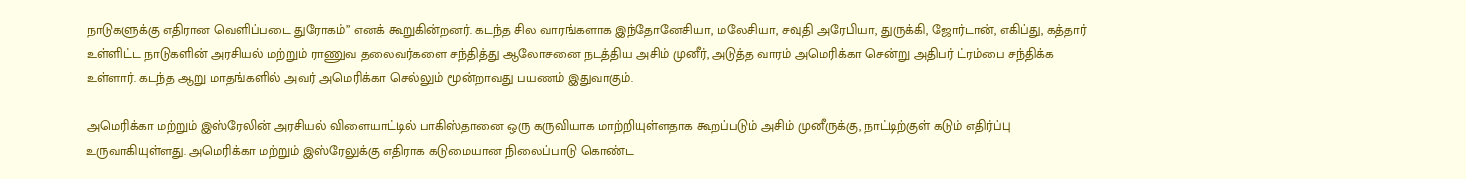நாடுகளுக்கு எதிரான வெளிப்படை துரோகம்” எனக் கூறுகின்றனர். கடந்த சில வாரங்களாக இந்தோனேசியா, மலேசியா, சவுதி அரேபியா, துருக்கி, ஜோர்டான், எகிப்து, கத்தார் உள்ளிட்ட நாடுகளின் அரசியல் மற்றும் ராணுவ தலைவர்களை சந்தித்து ஆலோசனை நடத்திய அசிம் முனீர், அடுத்த வாரம் அமெரிக்கா சென்று அதிபர் ட்ரம்பை சந்திக்க உள்ளார். கடந்த ஆறு மாதங்களில் அவர் அமெரிக்கா செல்லும் மூன்றாவது பயணம் இதுவாகும்.

அமெரிக்கா மற்றும் இஸ்ரேலின் அரசியல் விளையாட்டில் பாகிஸ்தானை ஒரு கருவியாக மாற்றியுள்ளதாக கூறப்படும் அசிம் முனீருக்கு, நாட்டிற்குள் கடும் எதிர்ப்பு உருவாகியுள்ளது. அமெரிக்கா மற்றும் இஸ்ரேலுக்கு எதிராக கடுமையான நிலைப்பாடு கொண்ட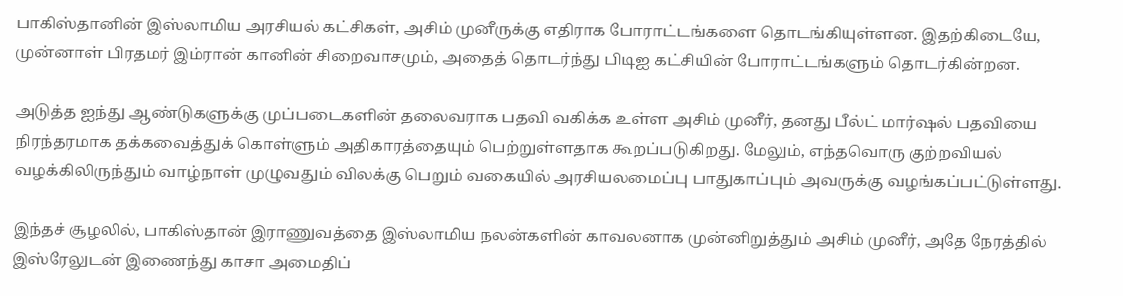பாகிஸ்தானின் இஸ்லாமிய அரசியல் கட்சிகள், அசிம் முனீருக்கு எதிராக போராட்டங்களை தொடங்கியுள்ளன. இதற்கிடையே, முன்னாள் பிரதமர் இம்ரான் கானின் சிறைவாசமும், அதைத் தொடர்ந்து பிடிஐ கட்சியின் போராட்டங்களும் தொடர்கின்றன.

அடுத்த ஐந்து ஆண்டுகளுக்கு முப்படைகளின் தலைவராக பதவி வகிக்க உள்ள அசிம் முனீர், தனது பீல்ட் மார்ஷல் பதவியை நிரந்தரமாக தக்கவைத்துக் கொள்ளும் அதிகாரத்தையும் பெற்றுள்ளதாக கூறப்படுகிறது. மேலும், எந்தவொரு குற்றவியல் வழக்கிலிருந்தும் வாழ்நாள் முழுவதும் விலக்கு பெறும் வகையில் அரசியலமைப்பு பாதுகாப்பும் அவருக்கு வழங்கப்பட்டுள்ளது.

இந்தச் சூழலில், பாகிஸ்தான் இராணுவத்தை இஸ்லாமிய நலன்களின் காவலனாக முன்னிறுத்தும் அசிம் முனீர், அதே நேரத்தில் இஸ்ரேலுடன் இணைந்து காசா அமைதிப்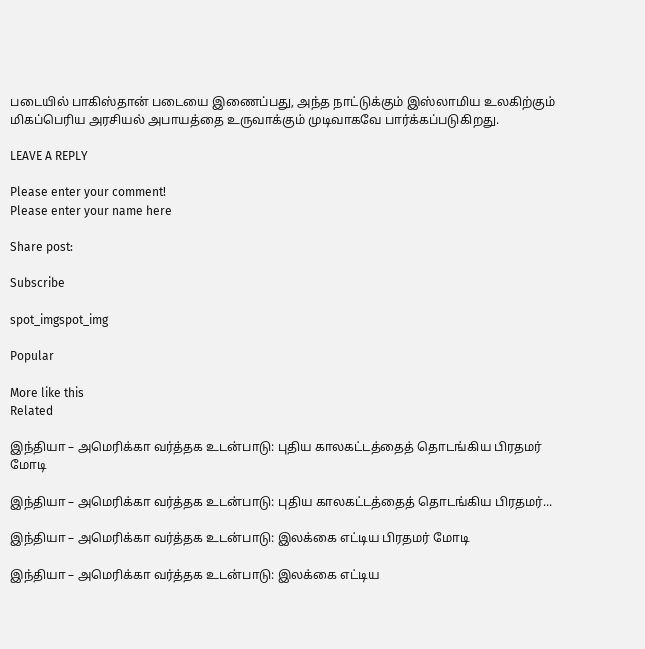படையில் பாகிஸ்தான் படையை இணைப்பது, அந்த நாட்டுக்கும் இஸ்லாமிய உலகிற்கும் மிகப்பெரிய அரசியல் அபாயத்தை உருவாக்கும் முடிவாகவே பார்க்கப்படுகிறது.

LEAVE A REPLY

Please enter your comment!
Please enter your name here

Share post:

Subscribe

spot_imgspot_img

Popular

More like this
Related

இந்தியா – அமெரிக்கா வர்த்தக உடன்பாடு: புதிய காலகட்டத்தைத் தொடங்கிய பிரதமர் மோடி

இந்தியா – அமெரிக்கா வர்த்தக உடன்பாடு: புதிய காலகட்டத்தைத் தொடங்கிய பிரதமர்...

இந்தியா – அமெரிக்கா வர்த்தக உடன்பாடு: இலக்கை எட்டிய பிரதமர் மோடி

இந்தியா – அமெரிக்கா வர்த்தக உடன்பாடு: இலக்கை எட்டிய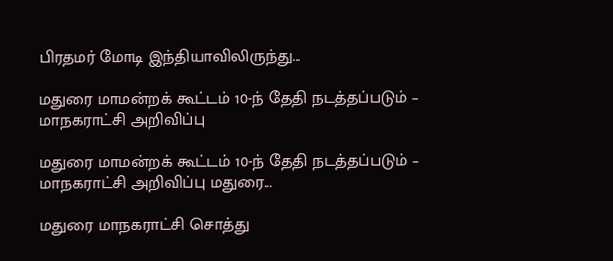பிரதமர் மோடி இந்தியாவிலிருந்து...

மதுரை மாமன்றக் கூட்டம் 10-ந் தேதி நடத்தப்படும் – மாநகராட்சி அறிவிப்பு

மதுரை மாமன்றக் கூட்டம் 10-ந் தேதி நடத்தப்படும் – மாநகராட்சி அறிவிப்பு மதுரை...

மதுரை மாநகராட்சி சொத்து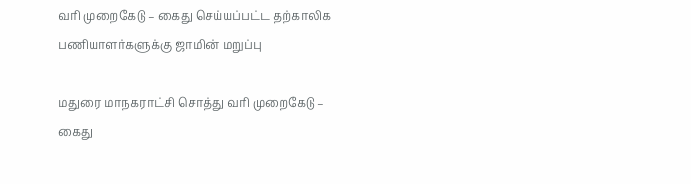வரி முறைகேடு – கைது செய்யப்பட்ட தற்காலிக பணியாளர்களுக்கு ஜாமின் மறுப்பு

மதுரை மாநகராட்சி சொத்து வரி முறைகேடு – கைது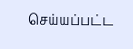செய்யப்பட்ட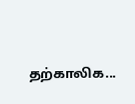தற்காலிக...